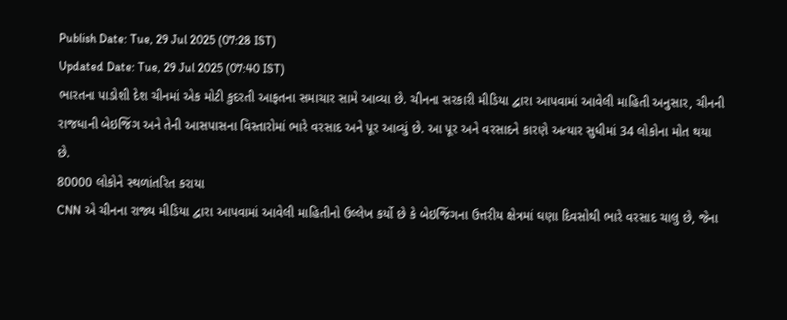Publish Date: Tue, 29 Jul 2025 (07:28 IST)
Updated Date: Tue, 29 Jul 2025 (07:40 IST)
ભારતના પાડોશી દેશ ચીનમાં એક મોટી કુદરતી આફતના સમાચાર સામે આવ્યા છે. ચીનના સરકારી મીડિયા દ્વારા આપવામાં આવેલી માહિતી અનુસાર, ચીનની રાજધાની બેઇજિંગ અને તેની આસપાસના વિસ્તારોમાં ભારે વરસાદ અને પૂર આવ્યું છે. આ પૂર અને વરસાદને કારણે અત્યાર સુધીમાં 34 લોકોના મોત થયા છે.
80000 લોકોને સ્થળાંતરિત કરાયા
CNN એ ચીનના રાજ્ય મીડિયા દ્વારા આપવામાં આવેલી માહિતીનો ઉલ્લેખ કર્યો છે કે બેઇજિંગના ઉત્તરીય ક્ષેત્રમાં ઘણા દિવસોથી ભારે વરસાદ ચાલુ છે, જેના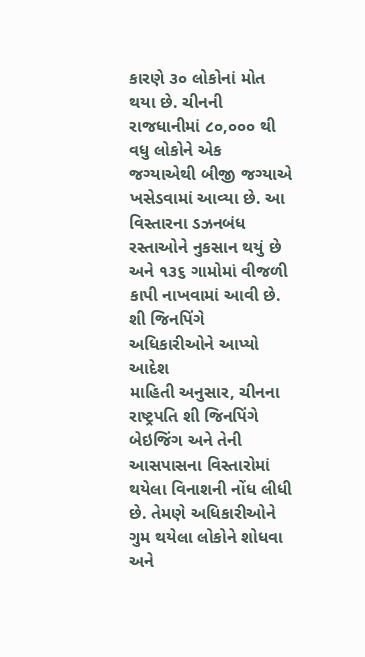કારણે ૩૦ લોકોનાં મોત થયા છે. ચીનની રાજધાનીમાં ૮૦,૦૦૦ થી વધુ લોકોને એક જગ્યાએથી બીજી જગ્યાએ ખસેડવામાં આવ્યા છે. આ વિસ્તારના ડઝનબંધ રસ્તાઓને નુકસાન થયું છે અને ૧૩૬ ગામોમાં વીજળી કાપી નાખવામાં આવી છે.
શી જિનપિંગે અધિકારીઓને આપ્યો આદેશ
માહિતી અનુસાર, ચીનના રાષ્ટ્રપતિ શી જિનપિંગે બેઇજિંગ અને તેની આસપાસના વિસ્તારોમાં થયેલા વિનાશની નોંધ લીધી છે. તેમણે અધિકારીઓને ગુમ થયેલા લોકોને શોધવા અને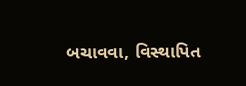બચાવવા, વિસ્થાપિત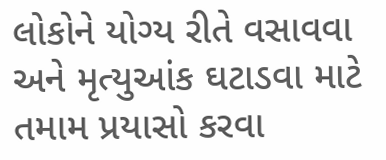લોકોને યોગ્ય રીતે વસાવવા અને મૃત્યુઆંક ઘટાડવા માટે તમામ પ્રયાસો કરવા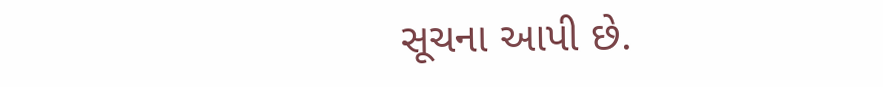સૂચના આપી છે.